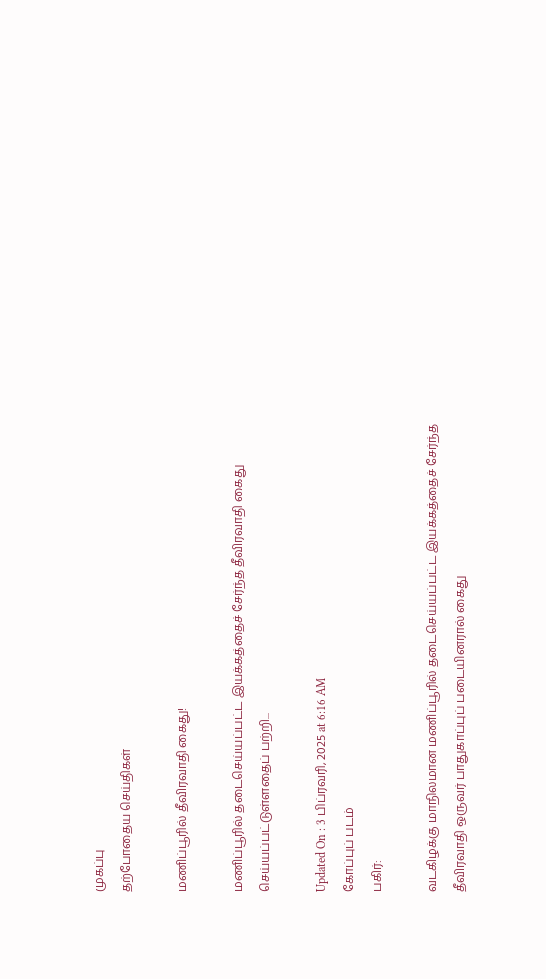முகப்பு
தற்போதைய செய்திகள்

மணிப்பூரில் தீவிரவாதி கைது!

மணிப்பூரில் தடைசெய்யப்பட்ட இயக்கத்தைச் சேர்ந்த தீவிரவாதி கைது செய்யப்பட்டுள்ளதைப் பற்றி...

Updated On : 3 பிப்ரவரி, 2025 at 6:16 AM
கோப்புப் படம்
பகிர்:

வடகிழக்கு மாநிலமான மணிப்பூரில் தடைசெய்யப்பட்ட இயக்கத்தைச் சேர்ந்த தீவிரவாதி ஒருவர் பாதுகாப்புப் படையினரால் கைது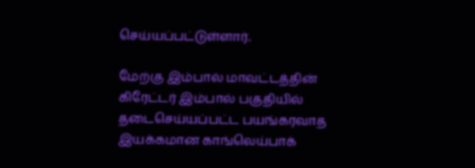செய்யப்பட்டுள்ளார்.

மேற்கு இம்பால் மாவட்டத்தின் கிரேட்டர் இம்பால் பகுதியில் தடைசெய்யப்பட்ட பயங்கரவாத இயக்கமான காங்லெய்பாக்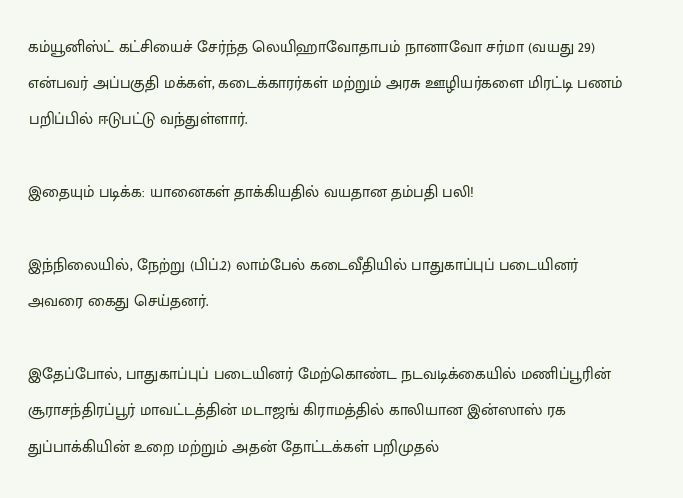கம்யூனிஸ்ட் கட்சியைச் சேர்ந்த லெயிஹாவோதாபம் நானாவோ சர்மா (வயது 29) என்பவர் அப்பகுதி மக்கள், கடைக்காரர்கள் மற்றும் அரசு ஊழியர்களை மிரட்டி பணம் பறிப்பில் ஈடுபட்டு வந்துள்ளார்.

இதையும் படிக்க: யானைகள் தாக்கியதில் வயதான தம்பதி பலி!

இந்நிலையில், நேற்று (பிப்.2) லாம்பேல் கடைவீதியில் பாதுகாப்புப் படையினர் அவரை கைது செய்தனர்.

இதேப்போல், பாதுகாப்புப் படையினர் மேற்கொண்ட நடவடிக்கையில் மணிப்பூரின் சூராசந்திரப்பூர் மாவட்டத்தின் மடாஜங் கிராமத்தில் காலியான இன்ஸாஸ் ரக துப்பாக்கியின் உறை மற்றும் அதன் தோட்டக்கள் பறிமுதல்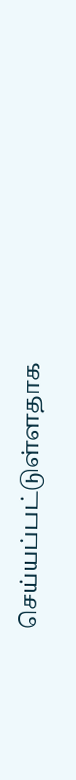செய்யப்பட்டுள்ளதாக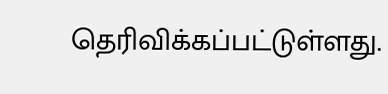தெரிவிக்கப்பட்டுள்ளது.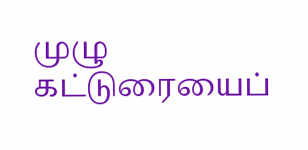முழு கட்டுரையைப்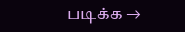படிக்க →